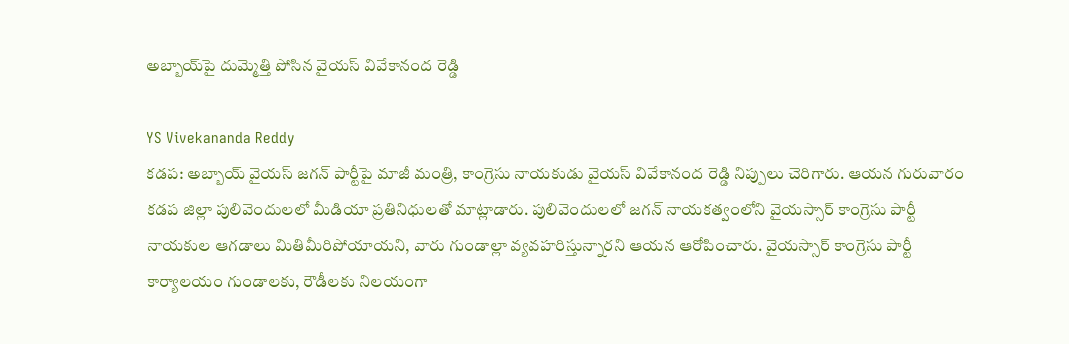అబ్బాయ్‌పై దుమ్మెత్తి పోసిన వైయస్ వివేకానంద రెడ్డి

YS Vivekananda Reddy
కడప‌: అబ్బాయ్ వైయస్ జగన్ పార్టీపై మాజీ మంత్రి, కాంగ్రెసు నాయకుడు వైయస్ వివేకానంద రెడ్డి నిప్పులు చెరిగారు. ఆయన గురువారం కడప జిల్లా పులివెందులలో మీడియా ప్రతినిధులతో మాట్లాడారు. పులివెందులలో జగన్ నాయకత్వంలోని వైయస్సార్ కాంగ్రెసు పార్టీ నాయకుల ఆగడాలు మితిమీరిపోయాయని, వారు గుండాల్లా వ్యవహరిస్తున్నారని ఆయన ఆరోపించారు. వైయస్సార్ కాంగ్రెసు పార్టీ కార్యాలయం గుండాలకు, రౌడీలకు నిలయంగా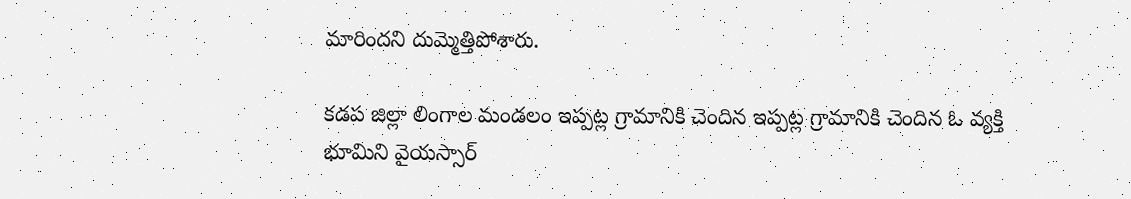మారిందని దుమ్మెత్తిపోశారు.

కడప జిల్లా లింగాల మండలం ఇప్పట్ల గ్రామానికి చెందిన ఇప్పట్ల గ్రామానికి చెందిన ఓ వ్యక్తి భూమిని వైయస్సార్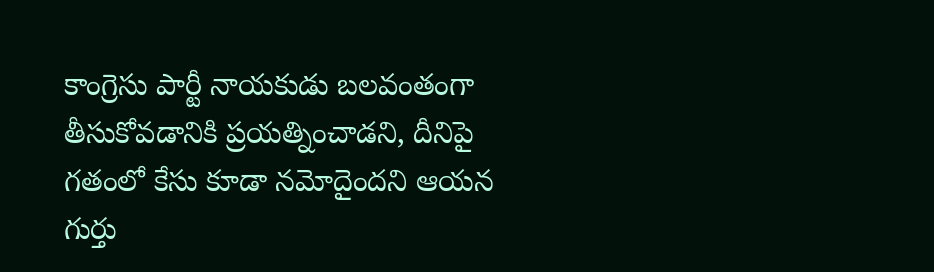కాంగ్రెసు పార్టీ నాయకుడు బలవంతంగా తీసుకోవడానికి ప్రయత్నించాడని, దీనిపై గతంలో కేసు కూడా నమోదైందని ఆయన గుర్తు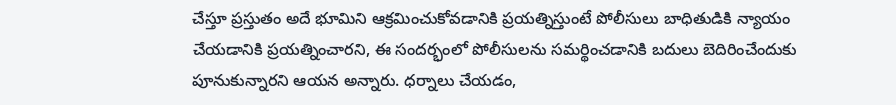చేస్తూ ప్రస్తుతం అదే భూమిని ఆక్రమించుకోవడానికి ప్రయత్నిస్తుంటే పోలీసులు బాధితుడికి న్యాయం చేయడానికి ప్రయత్నించారని, ఈ సందర్భంలో పోలీసులను సమర్థించడానికి బదులు బెదిరించేందుకు పూనుకున్నారని ఆయన అన్నారు. ధర్నాలు చేయడం,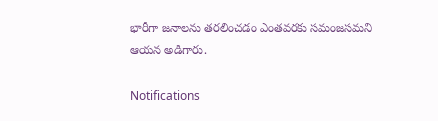భారీగా జనాలను తరలించడం ఎంతవరకు సమంజసమని ఆయన అడిగారు.

Notifications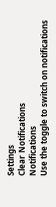Settings
Clear Notifications
Notifications
Use the toggle to switch on notifications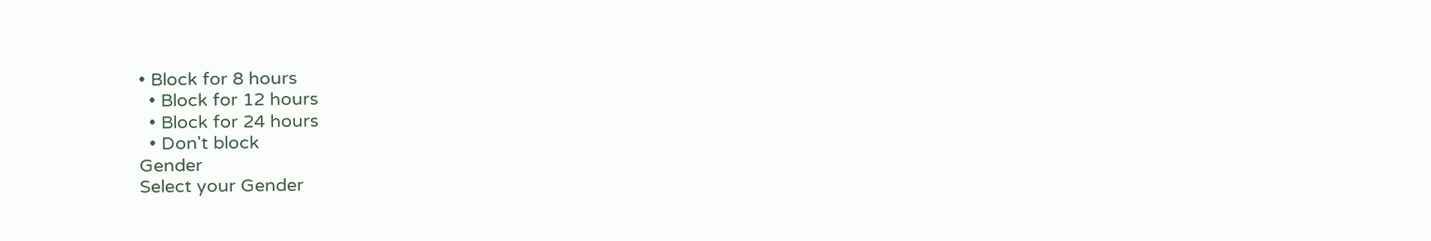• Block for 8 hours
  • Block for 12 hours
  • Block for 24 hours
  • Don't block
Gender
Select your Gender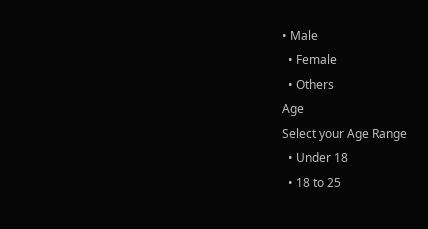• Male
  • Female
  • Others
Age
Select your Age Range
  • Under 18
  • 18 to 25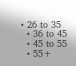• 26 to 35
  • 36 to 45
  • 45 to 55
  • 55+